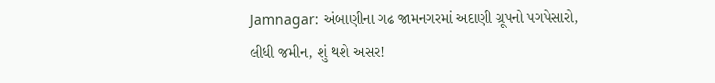Jamnagar: અંબાણીના ગઢ જામનગરમાં અદાણી ગ્રૂપનો પગપેસારો, લીધી જમીન, શું થશે અસર!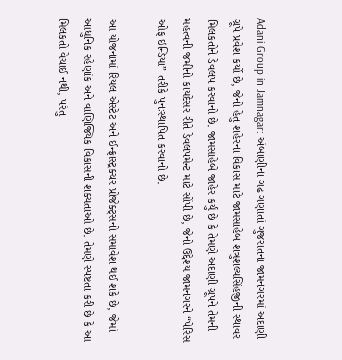Adani Group in Jamnagar: અંબાણીના ગઢ ગણાતાં ગુજરાતના જામનગરમાં અદાણી ગ્રૂપે પ્રવેશ કર્યો છે, જેનો હેતુ શહેરના વિકાસ માટે જામસાહેબ શત્રુશલ્યસિંહજીની સ્થાવર મિલકતોને ડેવલપ કરવાનો છે. જામસાહેબે જાહેર કર્યું છે કે તેમણે અદાણી ગ્રૂપને તેમની મહત્વની જમીનો કાયદેસર રીતે ડેવલપમેન્ટ માટે સોંપી છે, જેનો ઉદ્દેશ્ય જામનગરને “પેરિસ ઓફ ઇન્ડિયા” તરીકે પુનઃસ્થાપિત કરવાનો છે.

આ યોજનામાં રિયલ એસ્ટેટ અને ઈન્ફ્રાસ્ટ્રક્ચર પ્રોજેક્ટ્સનો સમાવેશ થઈ શકે છે, જેમાં આધુનિક રહેણાંક અને વાણિજ્યિક વિકાસની શક્યતાઓ છે. તેમણે સ્પષ્ટતા કરી છે કે આ મિલકતો વેચાઈ નથી, પરંતુ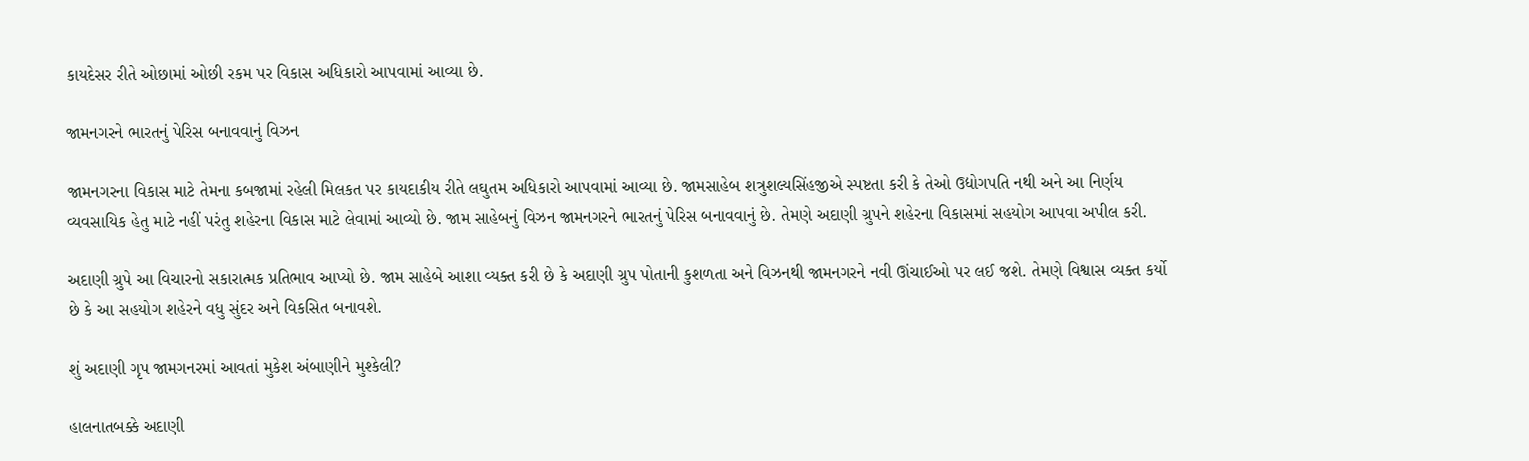કાયદેસર રીતે ઓછામાં ઓછી રકમ પર વિકાસ અધિકારો આપવામાં આવ્યા છે.

જામનગરને ભારતનું પેરિસ બનાવવાનું વિઝન

જામનગરના વિકાસ માટે તેમના કબજામાં રહેલી મિલકત પર કાયદાકીય રીતે લઘુતમ અધિકારો આપવામાં આવ્યા છે. જામસાહેબ શત્રુશલ્યસિંહજીએ સ્પષ્ટતા કરી કે તેઓ ઉદ્યોગપતિ નથી અને આ નિર્ણય વ્યવસાયિક હેતુ માટે નહીં પરંતુ શહેરના વિકાસ માટે લેવામાં આવ્યો છે. જામ સાહેબનું વિઝન જામનગરને ભારતનું પેરિસ બનાવવાનું છે. તેમણે અદાણી ગ્રુપને શહેરના વિકાસમાં સહયોગ આપવા અપીલ કરી.

અદાણી ગ્રુપે આ વિચારનો સકારાત્મક પ્રતિભાવ આપ્યો છે. જામ સાહેબે આશા વ્યક્ત કરી છે કે અદાણી ગ્રુપ પોતાની કુશળતા અને વિઝનથી જામનગરને નવી ઊંચાઈઓ પર લઈ જશે. તેમણે વિશ્વાસ વ્યક્ત કર્યો છે કે આ સહયોગ શહેરને વધુ સુંદર અને વિકસિત બનાવશે.

શું અદાણી ગૃપ જામગનરમાં આવતાં મુકેશ અંબાણીને મુશ્કેલી?

હાલનાતબક્કે અદાણી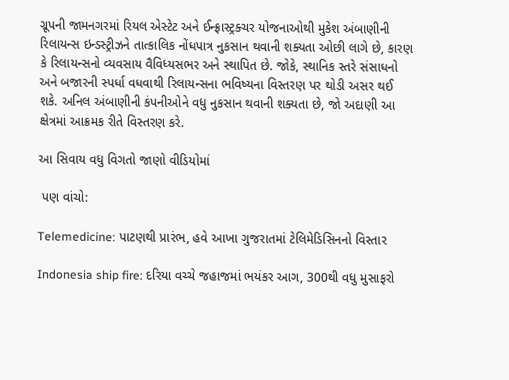ગ્રૂપની જામનગરમાં રિયલ એસ્ટેટ અને ઈન્ફ્રાસ્ટ્રક્ચર યોજનાઓથી મુકેશ અંબાણીની રિલાયન્સ ઇન્ડસ્ટ્રીઝને તાત્કાલિક નોંધપાત્ર નુકસાન થવાની શક્યતા ઓછી લાગે છે, કારણ કે રિલાયન્સનો વ્યવસાય વૈવિધ્યસભર અને સ્થાપિત છે. જોકે, સ્થાનિક સ્તરે સંસાધનો અને બજારની સ્પર્ધા વધવાથી રિલાયન્સના ભવિષ્યના વિસ્તરણ પર થોડી અસર થઈ શકે. અનિલ અંબાણીની કંપનીઓને વધુ નુકસાન થવાની શક્યતા છે, જો અદાણી આ ક્ષેત્રમાં આક્રમક રીતે વિસ્તરણ કરે.

આ સિવાય વધુ વિગતો જાણો વીડિયોમાં

 પણ વાંચો:

Telemedicine: પાટણથી પ્રારંભ, હવે આખા ગુજરાતમાં ટેલિમેડિસિનનો વિસ્તાર

Indonesia ship fire: દરિયા વચ્ચે જહાજમાં ભયંકર આગ, 300થી વધુ મુસાફરો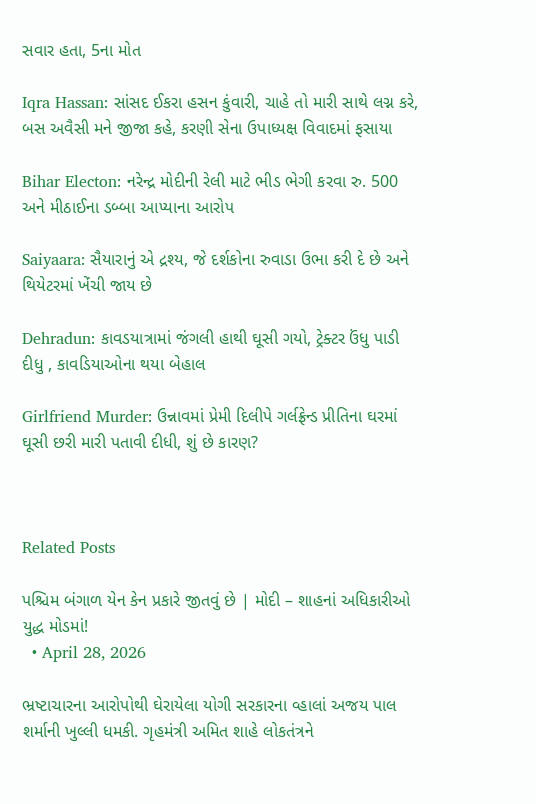સવાર હતા, 5ના મોત

Iqra Hassan: સાંસદ ઈકરા હસન કુંવારી, ચાહે તો મારી સાથે લગ્ન કરે, બસ અવૈસી મને જીજા કહે, કરણી સેના ઉપાધ્યક્ષ વિવાદમાં ફસાયા

Bihar Electon: નરેન્દ્ર મોદીની રેલી માટે ભીડ ભેગી કરવા રુ. 500 અને મીઠાઈના ડબ્બા આપ્યાના આરોપ

Saiyaara: સૈયારાનું એ દ્રશ્ય, જે દર્શકોના રુવાડા ઉભા કરી દે છે અને થિયેટરમાં ખેંચી જાય છે

Dehradun: કાવડયાત્રામાં જંગલી હાથી ઘૂસી ગયો, ટ્રેક્ટર ઉંધુ પાડી દીધુ , કાવડિયાઓના થયા બેહાલ

Girlfriend Murder: ઉન્નાવમાં પ્રેમી દિલીપે ગર્લફ્રેન્ડ પ્રીતિના ઘરમાં ઘૂસી છરી મારી પતાવી દીધી, શું છે કારણ?



Related Posts

પશ્ચિમ બંગાળ યેન કેન પ્રકારે જીતવું છે | મોદી – શાહનાં અધિકારીઓ યુદ્ધ મોડમાં!
  • April 28, 2026

ભ્રષ્ટાચારના આરોપોથી ઘેરાયેલા યોગી સરકારના વ્હાલાં અજય પાલ શર્માની ખુલ્લી ધમકી. ગૃહમંત્રી અમિત શાહે લોકતંત્રને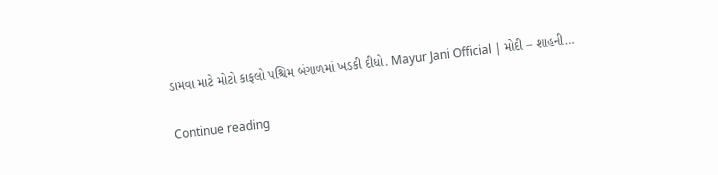ડામવા માટે મોટો કાફલો પશ્ચિમ બંગાળમાં ખડકી દીધો. Mayur Jani Official | મોદી – શાહની…

Continue reading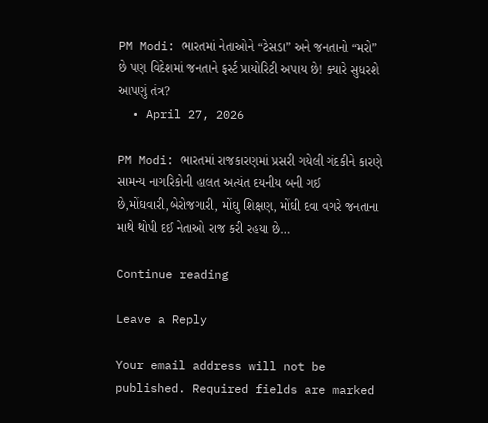PM Modi: ભારતમાં નેતાઓને “ટેસડા” અને જનતાનો “મરો” છે પણ વિદેશમાં જનતાને ફર્સ્ટ પ્રાયોરિટી અપાય છે! ક્યારે સુધરશે આપણું તંત્ર?
  • April 27, 2026

PM Modi: ભારતમાં રાજકારણમાં પ્રસરી ગયેલી ગંદકીને કારણે સામન્ય નાગરિકોની હાલત અત્યંત દયનીય બની ગઈ છે,મોંઘવારી,બેરોજગારી, મોંઘુ શિક્ષણ, મોંઘી દવા વગરે જનતાના માથે થોપી દઈ નેતાઓ રાજ કરી રહયા છે…

Continue reading

Leave a Reply

Your email address will not be published. Required fields are marked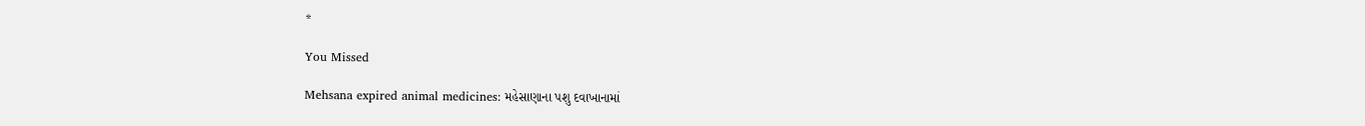*

You Missed

Mehsana expired animal medicines: મહેસાણાના પશુ દવાખાનામાં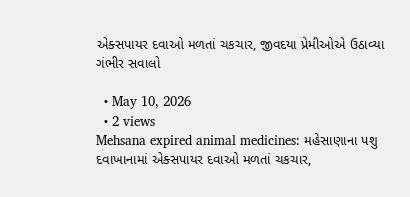એક્સપાયર દવાઓ મળતાં ચકચાર, જીવદયા પ્રેમીઓએ ઉઠાવ્યા ગંભીર સવાલો

  • May 10, 2026
  • 2 views
Mehsana expired animal medicines: મહેસાણાના પશુ દવાખાનામાં એક્સપાયર દવાઓ મળતાં ચકચાર,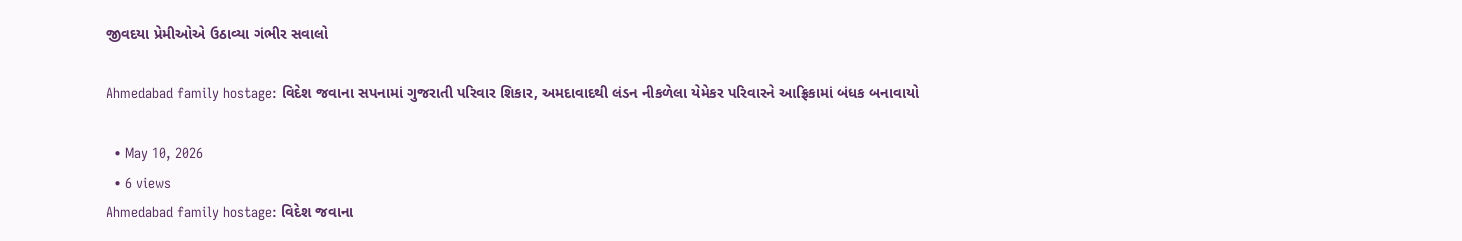જીવદયા પ્રેમીઓએ ઉઠાવ્યા ગંભીર સવાલો

Ahmedabad family hostage: વિદેશ જવાના સપનામાં ગુજરાતી પરિવાર શિકાર, અમદાવાદથી લંડન નીકળેલા યેમેકર પરિવારને આફ્રિકામાં બંધક બનાવાયો

  • May 10, 2026
  • 6 views
Ahmedabad family hostage: વિદેશ જવાના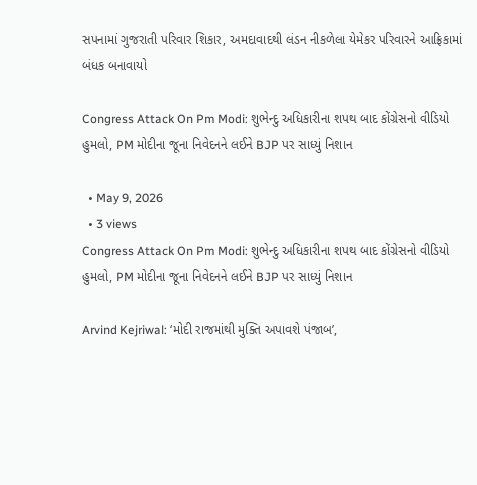સપનામાં ગુજરાતી પરિવાર શિકાર, અમદાવાદથી લંડન નીકળેલા યેમેકર પરિવારને આફ્રિકામાં બંધક બનાવાયો

Congress Attack On Pm Modi: શુભેન્દુ અધિકારીના શપથ બાદ કોંગ્રેસનો વીડિયો હુમલો, PM મોદીના જૂના નિવેદનને લઈને BJP પર સાધ્યું નિશાન

  • May 9, 2026
  • 3 views
Congress Attack On Pm Modi: શુભેન્દુ અધિકારીના શપથ બાદ કોંગ્રેસનો વીડિયો હુમલો, PM મોદીના જૂના નિવેદનને લઈને BJP પર સાધ્યું નિશાન

Arvind Kejriwal: ‘મોદી રાજમાંથી મુક્તિ અપાવશે પંજાબ’,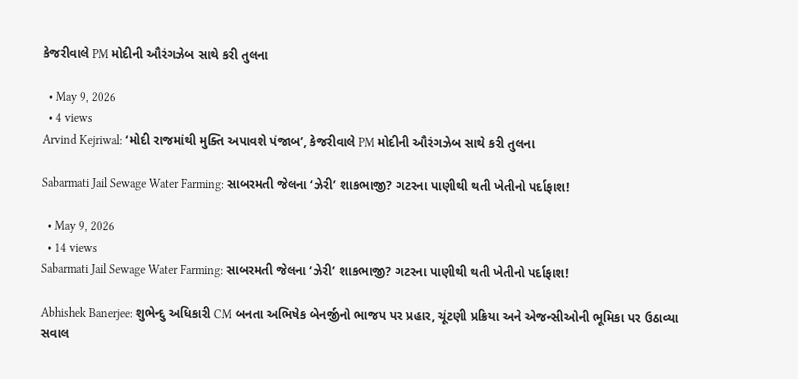કેજરીવાલે PM મોદીની ઔરંગઝેબ સાથે કરી તુલના

  • May 9, 2026
  • 4 views
Arvind Kejriwal: ‘મોદી રાજમાંથી મુક્તિ અપાવશે પંજાબ’, કેજરીવાલે PM મોદીની ઔરંગઝેબ સાથે કરી તુલના

Sabarmati Jail Sewage Water Farming: સાબરમતી જેલના ‘ઝેરી’ શાકભાજી? ગટરના પાણીથી થતી ખેતીનો પર્દાફાશ!

  • May 9, 2026
  • 14 views
Sabarmati Jail Sewage Water Farming: સાબરમતી જેલના ‘ઝેરી’ શાકભાજી? ગટરના પાણીથી થતી ખેતીનો પર્દાફાશ!

Abhishek Banerjee: શુભેન્દુ અધિકારી CM બનતા અભિષેક બેનર્જીનો ભાજપ પર પ્રહાર, ચૂંટણી પ્રક્રિયા અને એજન્સીઓની ભૂમિકા પર ઉઠાવ્યા સવાલ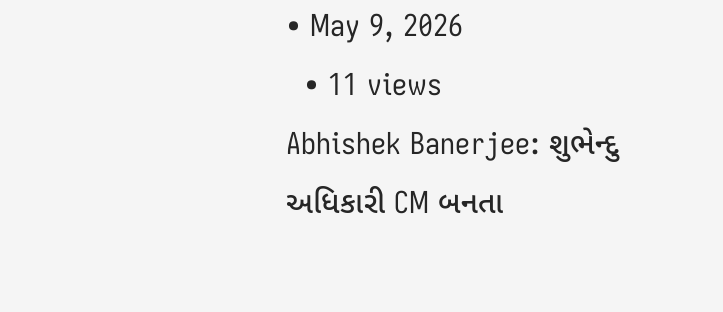• May 9, 2026
  • 11 views
Abhishek Banerjee: શુભેન્દુ અધિકારી CM બનતા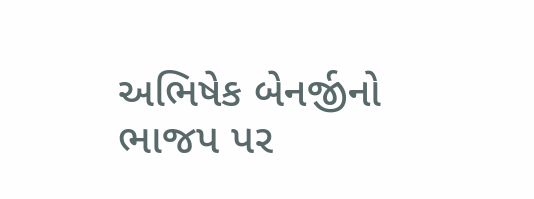અભિષેક બેનર્જીનો ભાજપ પર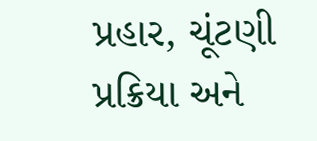પ્રહાર, ચૂંટણી પ્રક્રિયા અને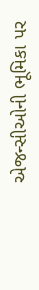એજન્સીઓની ભૂમિકા પર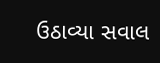ઉઠાવ્યા સવાલ